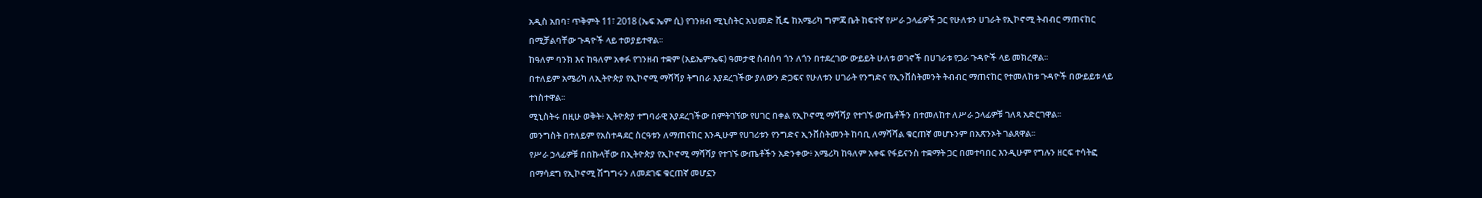አዲስ አበባ፣ ጥቅምት 11፣ 2018 (ኤፍ ኤም ሲ) የገንዘብ ሚኒስትር አህመድ ሺዴ ከአሜሪካ ግምጃ ቤት ከፍተኛ የሥራ ኃላፊዎች ጋር የሁለቱን ሀገራት የኢኮኖሚ ትብብር ማጠናከር በሚቻልባቸው ጉዳዮች ላይ ተወያይተዋል፡፡
ከዓለም ባንክ እና ከዓለም አቀፉ የገንዘብ ተቋም (አይኤምኤፍ) ዓመታዊ ስብሰባ ጎን ለጎን በተደረገው ውይይት ሁለቱ ወገኖች በሀገራቱ የጋራ ጉዳዮች ላይ መክረዋል፡፡
በተለይም አሜሪካ ለኢትዮጵያ የኢኮኖሚ ማሻሻያ ትግበራ እያደረገችው ያለውን ድጋፍና የሁለቱን ሀገራት የንግድና የኢንቨስትመንት ትብብር ማጠናከር የተመለከቱ ጉዳዮች በውይይቱ ላይ ተነስተዋል፡፡
ሚኒስትሩ በዚሁ ወቅት፥ ኢትዮጵያ ተግባራዊ እያደረገችው በምትገኘው የሀገር በቀል የኢኮኖሚ ማሻሻያ የተገኙ ውጤቶችን በተመለከተ ለሥራ ኃላፊዎቹ ገለጻ አድርገዋል፡፡
መንግስት በተለይም የአስተዳደር ስርዓቱን ለማጠናከር እንዲሁም የሀገሪቱን የንግድና ኢንቨስትመንት ከባቢ ለማሻሻል ቁርጠኛ መሆኑንም በአጽንኦት ገልጸዋል፡፡
የሥራ ኃላፊዎቹ በበኩላቸው በኢትዮጵያ የኢኮኖሚ ማሻሻያ የተገኙ ውጤቶችን አድንቀው፥ አሜሪካ ከዓለም አቀፍ የፋይናንስ ተቋማት ጋር በመተባበር እንዲሁም የግሉን ዘርፍ ተሳትፎ በማሳደግ የኢኮኖሚ ሽግግሩን ለመደገፍ ቁርጠኛ መሆኗን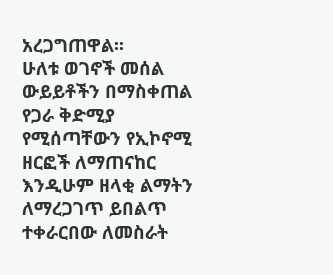አረጋግጠዋል፡፡
ሁለቱ ወገኖች መሰል ውይይቶችን በማስቀጠል የጋራ ቅድሚያ የሚሰጣቸውን የኢኮኖሚ ዘርፎች ለማጠናከር እንዲሁም ዘላቂ ልማትን ለማረጋገጥ ይበልጥ ተቀራርበው ለመስራት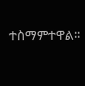ተስማምተዋል፡፡